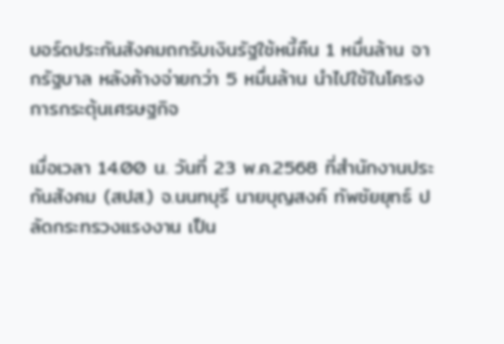บอร์ดประกันสังคมถกรับเงินรัฐใช้หนี้คืน 1 หมื่นล้าน จากรัฐบาล หลังค้างจ่ายกว่า 5 หมื่นล้าน นำไปใช้ในโครงการกระตุ้นเศรษฐกิจ

เมื่อเวลา 14.00 น. วันที่ 23 พ.ค.2568 ที่สำนักงานประกันสังคม (สปส.) จ.นนทบุรี นายบุญสงค์ ทัพชัยยุทธ์ ปลัดกระทรวงแรงงาน เป็น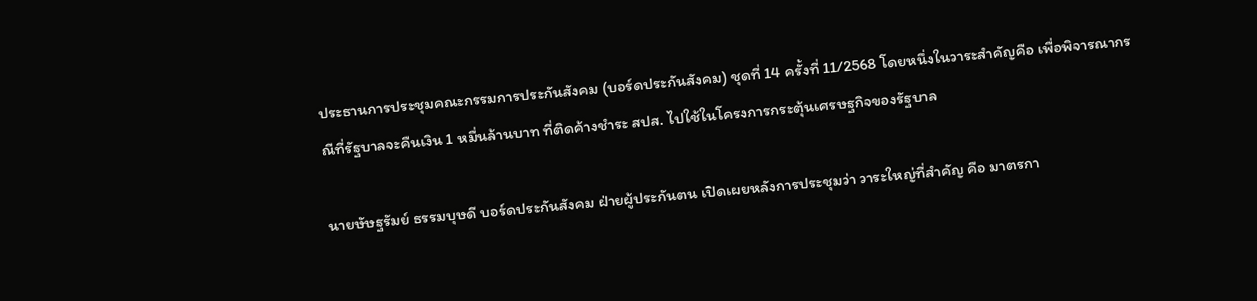ประธานการประชุมคณะกรรมการประกันสังคม (บอร์ดประกันสังคม) ชุดที่ 14 ครั้งที่ 11/2568 โดยหนึ่งในวาระสำคัญคือ เพื่อพิจารณากรณีที่รัฐบาลจะคืนเงิน 1 หมื่นล้านบาท ที่ติดค้างชำระ สปส. ไปใช้ในโครงการกระตุ้นเศรษฐกิจของรัฐบาล

นายษัษฐรัมย์ ธรรมบุษดี บอร์ดประกันสังคม ฝ่ายผู้ประกันตน เปิดเผยหลังการประชุมว่า วาระใหญ่ที่สำคัญ คือ มาตรกา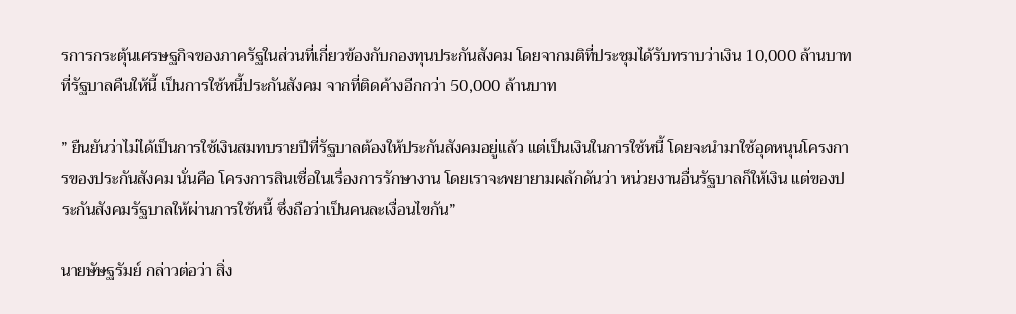รการกระตุ้นเศรษฐกิจของภาครัฐในส่วนที่เกี่ยวข้องกับกองทุนประกันสังคม โดยจากมติที่ประชุมได้รับทราบว่าเงิน 10,000 ล้านบาทที่รัฐบาลคืนให้นี้ เป็นการใช้หนี้ประกันสังคม จากที่ติดค้างอีกกว่า 50,000 ล้านบาท

” ยืนยันว่าไม่ได้เป็นการใช้เงินสมทบรายปีที่รัฐบาลต้องให้ประกันสังคมอยู่แล้ว แต่เป็นเงินในการใช้หนี้ โดยจะนำมาใช้อุดหนุนโครงการของประกันสังคม นั่นคือ โครงการสินเชื่อในเรื่องการรักษางาน โดยเราจะพยายามผลักดันว่า หน่วยงานอื่นรัฐบาลก็ให้เงิน แต่ของประกันสังคมรัฐบาลให้ผ่านการใช้หนี้ ซึ่งถือว่าเป็นคนละเงื่อนไขกัน”

นายษัษฐรัมย์ กล่าวต่อว่า สิ่ง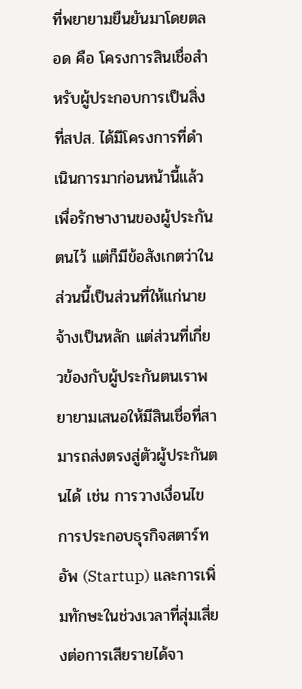ที่พยายามยืนยันมาโดยตลอด คือ โครงการสินเชื่อสำหรับผู้ประกอบการเป็นสิ่งที่สปส. ได้มีโครงการที่ดำเนินการมาก่อนหน้านี้แล้ว เพื่อรักษางานของผู้ประกันตนไว้ แต่ก็มีข้อสังเกตว่าในส่วนนี้เป็นส่วนที่ให้แก่นายจ้างเป็นหลัก แต่ส่วนที่เกี่ยวข้องกับผู้ประกันตนเราพยายามเสนอให้มีสินเชื่อที่สามารถส่งตรงสู่ตัวผู้ประกันตนได้ เช่น การวางเงื่อนไขการประกอบธุรกิจสตาร์ทอัพ (Startup) และการเพิ่มทักษะในช่วงเวลาที่สุ่มเสี่ยงต่อการเสียรายได้จา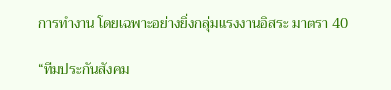การทำงาน โดยเฉพาะอย่างยิ่งกลุ่มแรงงานอิสระ มาตรา 40

“ทีมประกันสังคม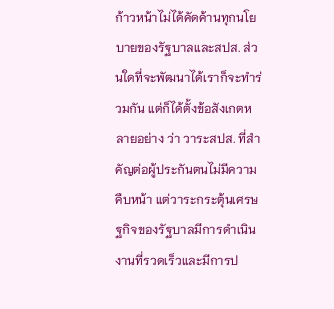ก้าวหน้าไม่ได้คัดค้านทุกนโยบายของรัฐบาลและสปส. ส่วนใดที่จะพัฒนาได้เราก็จะทำร่วมกัน แต่ก็ได้ตั้งข้อสังเกตหลายอย่าง ว่า วาระสปส. ที่สำคัญต่อผู้ประกันตนไม่มีความคืบหน้า แต่วาระกระตุ้นเศรษฐกิจของรัฐบาลมีการดำเนินงานที่รวดเร็วและมีการป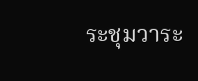ระชุมวาระ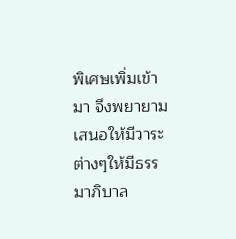พิเศษเพิ่มเข้ามา จึงพยายามเสนอให้มีวาระต่างๆให้มีธรรมาภิบาล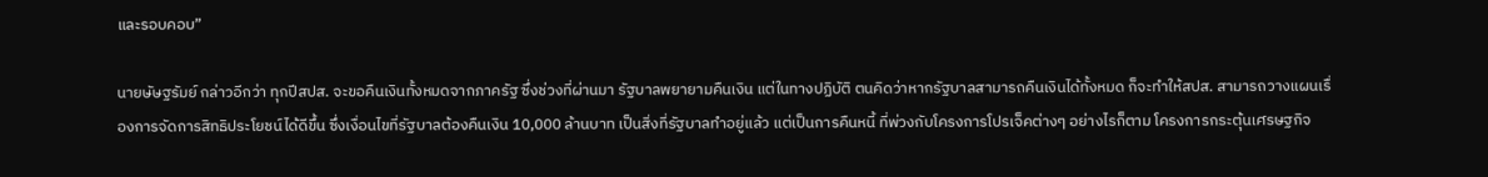และรอบคอบ”

นายษัษฐรัมย์ กล่าวอีกว่า ทุกปีสปส. จะขอคืนเงินทั้งหมดจากภาครัฐ ซึ่งช่วงที่ผ่านมา รัฐบาลพยายามคืนเงิน แต่ในทางปฏิบัติ ตนคิดว่าหากรัฐบาลสามารถคืนเงินได้ทั้งหมด ก็จะทำให้สปส. สามารถวางแผนเรื่องการจัดการสิทธิประโยชน์ได้ดีขึ้น ซึ่งเงื่อนไขที่รัฐบาลต้องคืนเงิน 10,000 ล้านบาท เป็นสิ่งที่รัฐบาลทำอยู่แล้ว แต่เป็นการคืนหนี้ ที่พ่วงกับโครงการโปรเจ็คต่างๆ อย่างไรก็ตาม โครงการกระตุ้นเศรษฐกิจ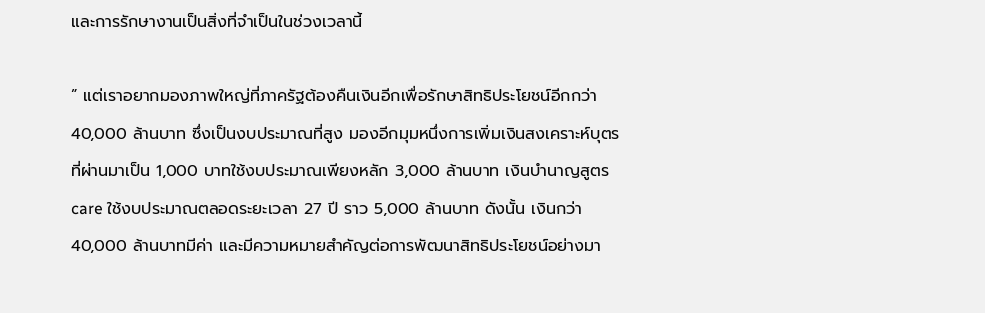และการรักษางานเป็นสิ่งที่จำเป็นในช่วงเวลานี้

” แต่เราอยากมองภาพใหญ่ที่ภาครัฐต้องคืนเงินอีกเพื่อรักษาสิทธิประโยชน์อีกกว่า 40,000 ล้านบาท ซึ่งเป็นงบประมาณที่สูง มองอีกมุมหนึ่งการเพิ่มเงินสงเคราะห์บุตรที่ผ่านมาเป็น 1,000 บาทใช้งบประมาณเพียงหลัก 3,000 ล้านบาท เงินบำนาญสูตร care ใช้งบประมาณตลอดระยะเวลา 27 ปี ราว 5,000 ล้านบาท ดังนั้น เงินกว่า 40,000 ล้านบาทมีค่า และมีความหมายสำคัญต่อการพัฒนาสิทธิประโยชน์อย่างมา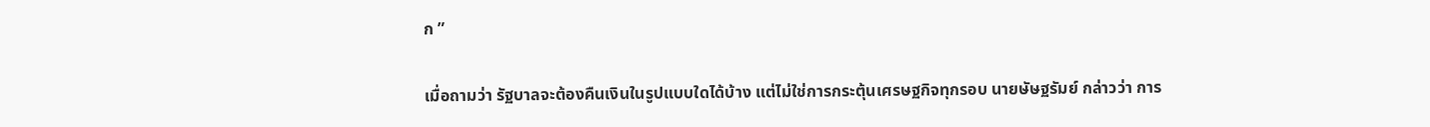ก ”

เมื่อถามว่า รัฐบาลจะต้องคืนเงินในรูปแบบใดได้บ้าง แต่ไม่ใช่การกระตุ้นเศรษฐกิจทุกรอบ นายษัษฐรัมย์ กล่าวว่า การ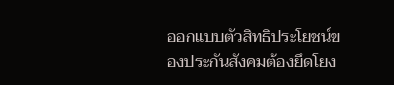ออกแบบตัวสิทธิประโยชน์ของประกันสังคมต้องยึดโยง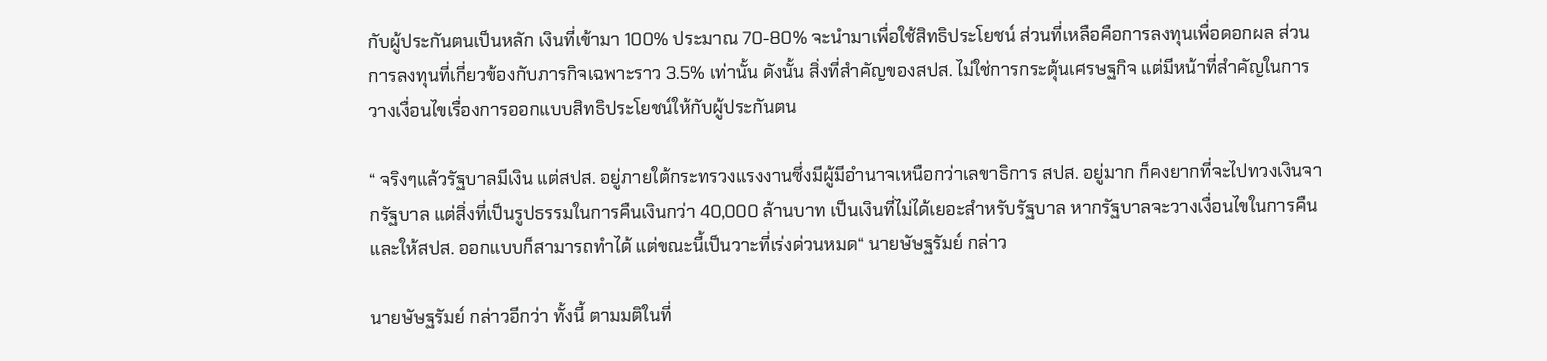กับผู้ประกันตนเป็นหลัก เงินที่เข้ามา 100% ประมาณ 70-80% จะนำมาเพื่อใช้สิทธิประโยชน์ ส่วนที่เหลือคือการลงทุนเพื่อดอกผล ส่วนการลงทุนที่เกี่ยวข้องกับภารกิจเฉพาะราว 3.5% เท่านั้น ดังนั้น สิ่งที่สำคัญของสปส. ไม่ใช่การกระตุ้นเศรษฐกิจ แต่มีหน้าที่สำคัญในการวางเงื่อนไขเรื่องการออกแบบสิทธิประโยชน์ให้กับผู้ประกันตน

“ จริงๆแล้วรัฐบาลมีเงิน แต่สปส. อยู่ภายใต้กระทรวงแรงงานซึ่งมีผู้มีอำนาจเหนือกว่าเลขาธิการ สปส. อยู่มาก ก็คงยากที่จะไปทวงเงินจากรัฐบาล แต่สิ่งที่เป็นรูปธรรมในการคืนเงินกว่า 40,000 ล้านบาท เป็นเงินที่ไม่ได้เยอะสำหรับรัฐบาล หากรัฐบาลจะวางเงื่อนไขในการคืน และให้สปส. ออกแบบก็สามารถทำได้ แต่ขณะนี้เป็นวาะที่เร่งด่วนหมด“ นายษัษฐรัมย์ กล่าว

นายษัษฐรัมย์ กล่าวอีกว่า ทั้งนี้ ตามมติในที่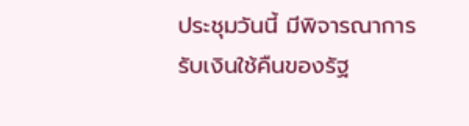ประชุมวันนี้ มีพิจารณาการรับเงินใช้คืนของรัฐ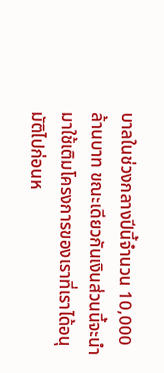บาลในช่วงกลางปีนี้จำนวน 10,000 ล้านบาท ขณะเดียวกันเงินส่วนนี้จะนำมาใช้เติมโครงการของเราที่เราได้อนุมัติไปก่อนห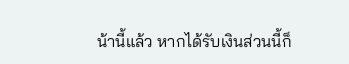น้านี้แล้ว หากได้รับเงินส่วนนี้ก็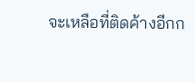จะเหลือที่ติดค้างอีกก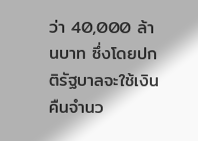ว่า 40,000 ล้านบาท ซึ่งโดยปกติรัฐบาลจะใช้เงินคืนจำนว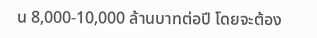น 8,000-10,000 ล้านบาทต่อปี โดยจะต้อง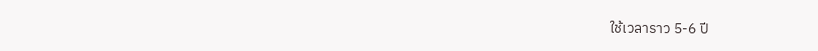ใช้เวลาราว 5-6 ปี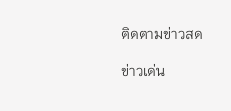ติดตามข่าวสด

ข่าวเด่น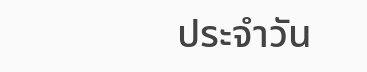ประจำวัน